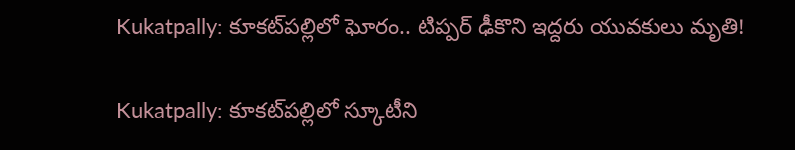Kukatpally: కూకట్‌పల్లిలో ఘోరం.. టిప్పర్ ఢీకొని ఇద్దరు యువకులు మృతి!

Kukatpally: కూకట్‌పల్లిలో స్కూటీని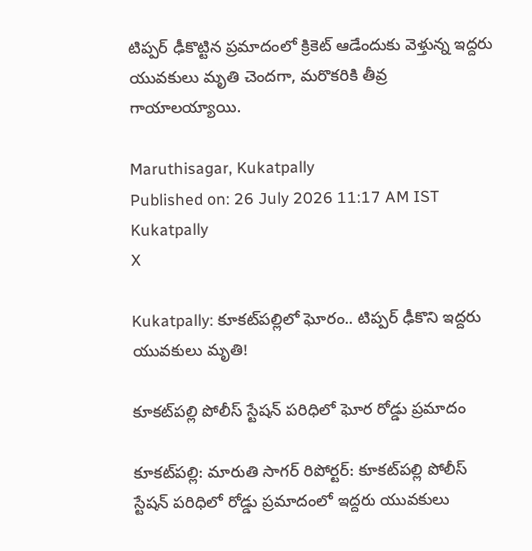టిప్పర్ ఢీకొట్టిన ప్రమాదంలో క్రికెట్ ఆడేందుకు వెళ్తున్న ఇద్దరు యువకులు మృతి చెందగా, మరొకరికి తీవ్ర గాయాలయ్యాయి.

Maruthisagar, Kukatpally
Published on: 26 July 2026 11:17 AM IST
Kukatpally
X

Kukatpally: కూకట్‌పల్లిలో ఘోరం.. టిప్పర్ ఢీకొని ఇద్దరు యువకులు మృతి!

కూకట్‌పల్లి పోలీస్ స్టేషన్ పరిధిలో ఘోర రోడ్డు ప్రమాదం

కూకట్‌పల్లి: మారుతి సాగర్ రిపోర్టర్: కూకట్‌పల్లి పోలీస్ స్టేషన్ పరిధిలో రోడ్డు ప్రమాదంలో ఇద్దరు యువకులు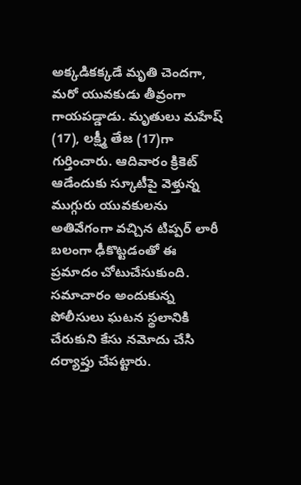అక్కడికక్కడే మృతి చెందగా, మరో యువకుడు తీవ్రంగా గాయపడ్డాడు. మృతులు మహేష్ (17), లక్ష్మీ తేజ (17)గా గుర్తించారు. ఆదివారం క్రికెట్ ఆడేందుకు స్కూటీపై వెళ్తున్న ముగ్గురు యువకులను అతివేగంగా వచ్చిన టిప్పర్ లారీ బలంగా ఢీకొట్టడంతో ఈ ప్రమాదం చోటుచేసుకుంది. సమాచారం అందుకున్న పోలీసులు ఘటన స్థలానికి చేరుకుని కేసు నమోదు చేసి దర్యాప్తు చేపట్టారు.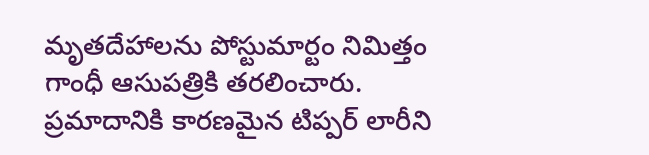మృతదేహాలను పోస్టుమార్టం నిమిత్తం గాంధీ ఆసుపత్రికి తరలించారు. ప్రమాదానికి కారణమైన టిప్పర్ లారీని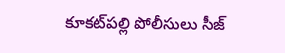కూకట్‌పల్లి పోలీసులు సీజ్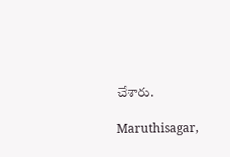చేశారు.

Maruthisagar,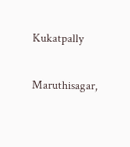Kukatpally

Maruthisagar,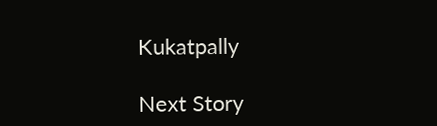Kukatpally

Next Story